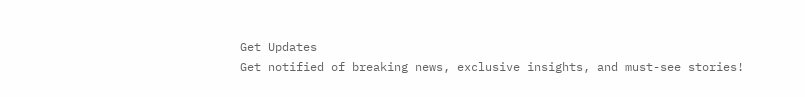Get Updates
Get notified of breaking news, exclusive insights, and must-see stories!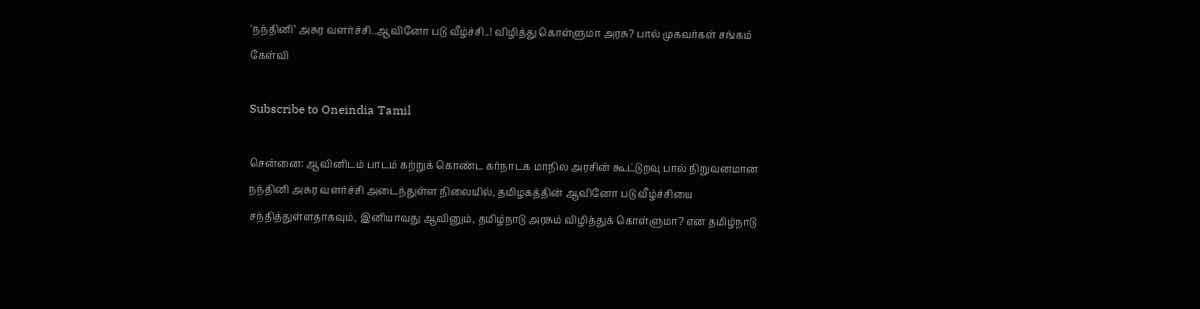'நந்தினி’ அசுர வளர்ச்சி..ஆவினோ படு வீழ்ச்சி..! விழித்து கொள்ளுமா அரசு? பால் முகவர்கள் சங்கம் கேள்வி

Subscribe to Oneindia Tamil

சென்னை: ஆவினிடம் பாடம் கற்றுக் கொண்ட கர்நாடக மாநில அரசின் கூட்டுறவு பால் நிறுவனமான நந்தினி அசுர வளர்ச்சி அடைந்துள்ள நிலையில், தமிழகத்தின் ஆவினோ படு வீழ்ச்சியை சந்தித்துள்ளதாகவும், இனியாவது ஆவினும், தமிழ்நாடு அரசும் விழித்துக் கொள்ளுமா? என தமிழ்நாடு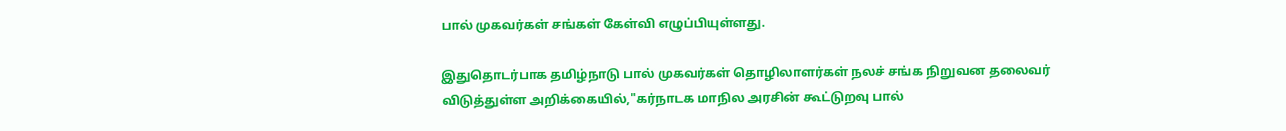பால் முகவர்கள் சங்கள் கேள்வி எழுப்பியுள்ளது.

இதுதொடர்பாக தமிழ்நாடு பால் முகவர்கள் தொழிலாளர்கள் நலச் சங்க நிறுவன தலைவர் விடுத்துள்ள அறிக்கையில்,"கர்நாடக மாநில அரசின் கூட்டுறவு பால்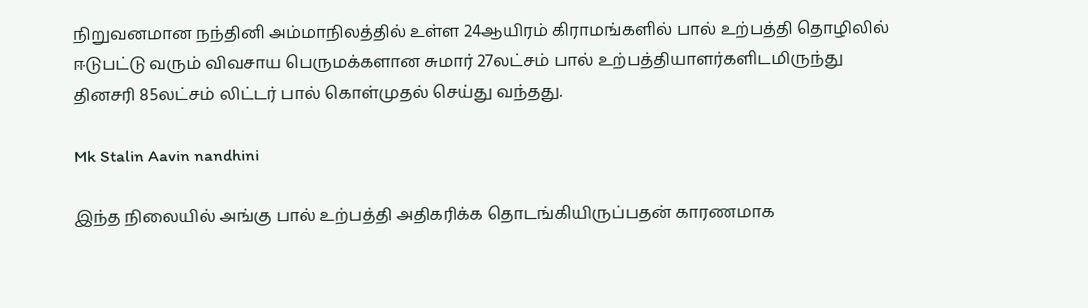நிறுவனமான நந்தினி அம்மாநிலத்தில் உள்ள 24ஆயிரம் கிராமங்களில் பால் உற்பத்தி தொழிலில் ஈடுபட்டு வரும் விவசாய பெருமக்களான சுமார் 27லட்சம் பால் உற்பத்தியாளர்களிடமிருந்து தினசரி 85லட்சம் லிட்டர் பால் கொள்முதல் செய்து வந்தது.

Mk Stalin Aavin nandhini

இந்த நிலையில் அங்கு பால் உற்பத்தி அதிகரிக்க தொடங்கியிருப்பதன் காரணமாக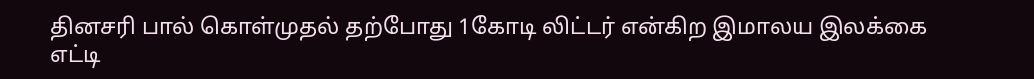தினசரி பால் கொள்முதல் தற்போது 1கோடி லிட்டர் என்கிற இமாலய இலக்கை எட்டி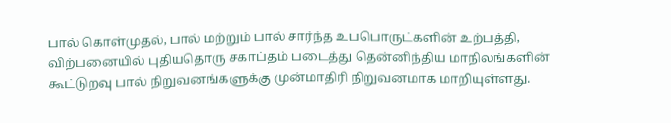பால் கொள்முதல், பால் மற்றும் பால் சார்ந்த உபபொருட்களின் உற்பத்தி, விற்பனையில் புதியதொரு சகாப்தம் படைத்து தென்னிந்திய மாநிலங்களின் கூட்டுறவு பால் நிறுவனங்களுக்கு முன்மாதிரி நிறுவனமாக மாறியுள்ளது.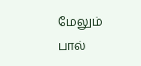மேலும் பால்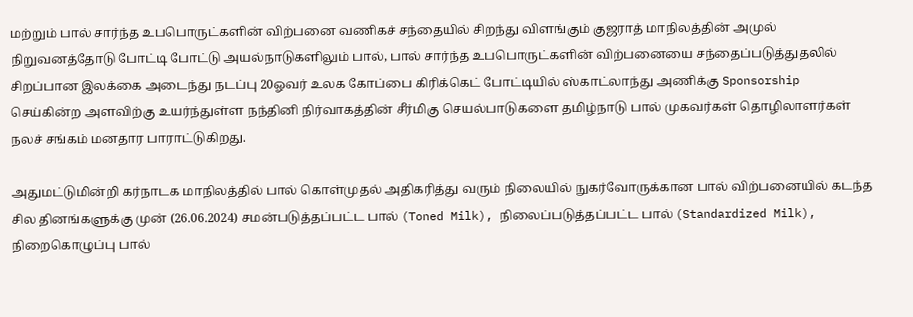மற்றும் பால் சார்ந்த உபபொருட்களின் விற்பனை வணிகச் சந்தையில் சிறந்து விளங்கும் குஜராத் மாநிலத்தின் அமுல் நிறுவனத்தோடு போட்டி போட்டு அயல்நாடுகளிலும் பால், பால் சார்ந்த உபபொருட்களின் விற்பனையை சந்தைப்படுத்துதலில் சிறப்பான இலக்கை அடைந்து நடப்பு 20ஓவர் உலக கோப்பை கிரிக்கெட் போட்டியில் ஸ்காட்லாந்து அணிக்கு Sponsorship செய்கின்ற அளவிற்கு உயர்ந்துள்ள நந்தினி நிர்வாகத்தின் சீர்மிகு செயல்பாடுகளை தமிழ்நாடு பால் முகவர்கள் தொழிலாளர்கள் நலச் சங்கம் மனதார பாராட்டுகிறது.

அதுமட்டுமின்றி கர்நாடக மாநிலத்தில் பால் கொள்முதல் அதிகரித்து வரும் நிலையில் நுகர்வோருக்கான பால் விற்பனையில் கடந்த சில தினங்களுக்கு முன் (26.06.2024) சமன்படுத்தப்பட்ட பால் (Toned Milk), நிலைப்படுத்தப்பட்ட பால் (Standardized Milk), நிறைகொழுப்பு பால்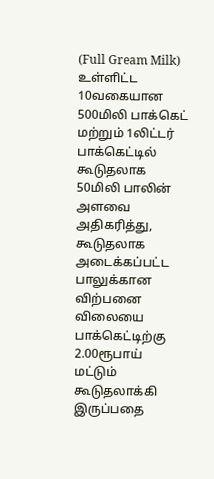(Full Gream Milk) உள்ளிட்ட 10வகையான 500மிலி பாக்கெட் மற்றும் 1லிட்டர் பாக்கெட்டில் கூடுதலாக 50மிலி பாலின் அளவை அதிகரித்து, கூடுதலாக அடைக்கப்பட்ட பாலுக்கான விற்பனை விலையை பாக்கெட்டிற்கு 2.00ரூபாய் மட்டும் கூடுதலாக்கி இருப்பதை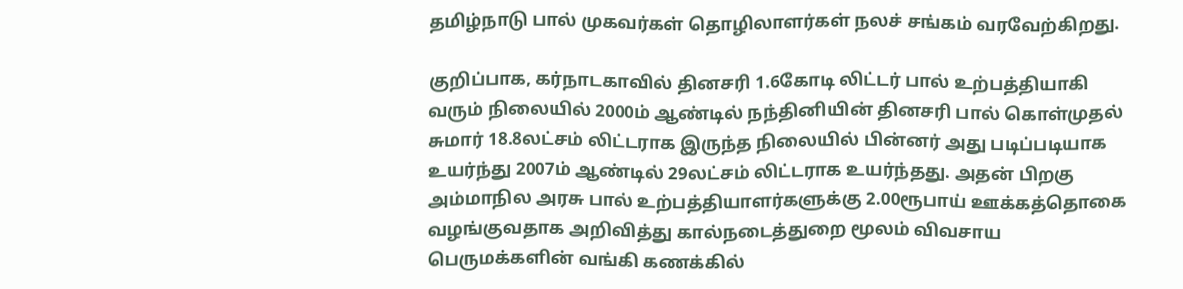தமிழ்நாடு பால் முகவர்கள் தொழிலாளர்கள் நலச் சங்கம் வரவேற்கிறது.

குறிப்பாக, கர்நாடகாவில் தினசரி 1.6கோடி லிட்டர் பால் உற்பத்தியாகி வரும் நிலையில் 2000ம் ஆண்டில் நந்தினியின் தினசரி பால் கொள்முதல் சுமார் 18.8லட்சம் லிட்டராக இருந்த நிலையில் பின்னர் அது படிப்படியாக உயர்ந்து 2007ம் ஆண்டில் 29லட்சம் லிட்டராக உயர்ந்தது. அதன் பிறகு அம்மாநில அரசு பால் உற்பத்தியாளர்களுக்கு 2.00ரூபாய் ஊக்கத்தொகை வழங்குவதாக அறிவித்து கால்நடைத்துறை மூலம் விவசாய பெருமக்களின் வங்கி கணக்கில்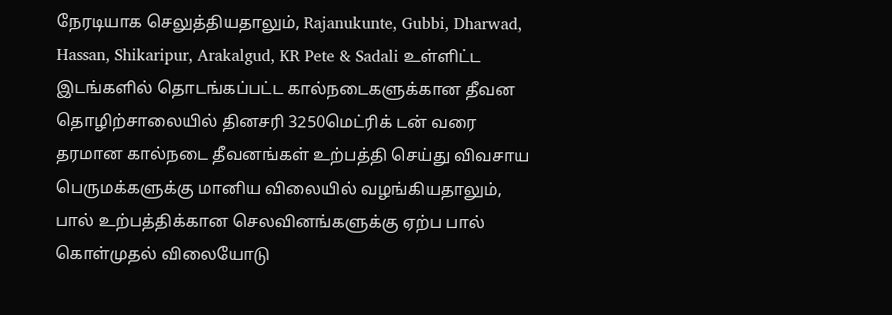நேரடியாக செலுத்தியதாலும், Rajanukunte, Gubbi, Dharwad, Hassan, Shikaripur, Arakalgud, KR Pete & Sadali உள்ளிட்ட இடங்களில் தொடங்கப்பட்ட கால்நடைகளுக்கான தீவன தொழிற்சாலையில் தினசரி 3250மெட்ரிக் டன் வரை தரமான கால்நடை தீவனங்கள் உற்பத்தி செய்து விவசாய பெருமக்களுக்கு மானிய விலையில் வழங்கியதாலும், பால் உற்பத்திக்கான செலவினங்களுக்கு ஏற்ப பால் கொள்முதல் விலையோடு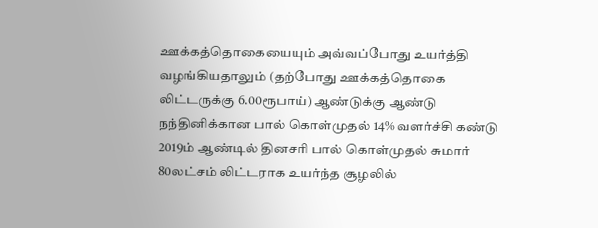ஊக்கத்தொகையையும் அவ்வப்போது உயர்த்தி வழங்கியதாலும் (தற்போது ஊக்கத்தொகை லிட்டருக்கு 6.00ரூபாய்) ஆண்டுக்கு ஆண்டு நந்தினிக்கான பால் கொள்முதல் 14% வளர்ச்சி கண்டு 2019ம் ஆண்டில் தினசரி பால் கொள்முதல் சுமார் 80லட்சம் லிட்டராக உயர்ந்த சூழலில்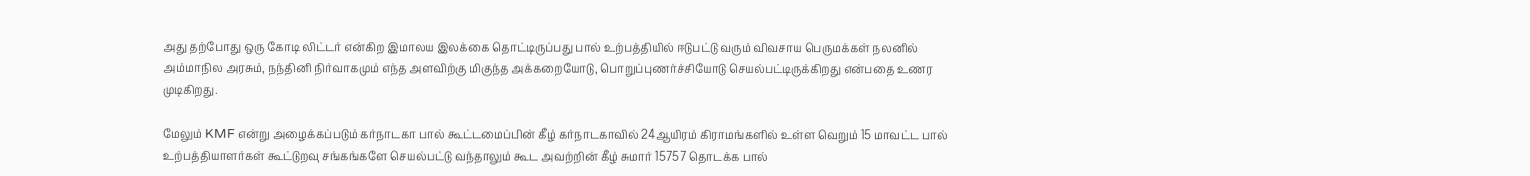அது தற்போது ஒரு கோடி லிட்டர் என்கிற இமாலய இலக்கை தொட்டிருப்பது பால் உற்பத்தியில் ஈடுபட்டு வரும் விவசாய பெருமக்கள் நலனில் அம்மாநில அரசும், நந்தினி நிர்வாகமும் எந்த அளவிற்கு மிகுந்த அக்கறையோடு, பொறுப்புணர்ச்சியோடு செயல்பட்டிருக்கிறது என்பதை உணர முடிகிறது.

மேலும் KMF என்று அழைக்கப்படும் கர்நாடகா பால் கூட்டமைப்பின் கீழ் கர்நாடகாவில் 24ஆயிரம் கிராமங்களில் உள்ள வெறும் 15 மாவட்ட பால் உற்பத்தியாளர்கள் கூட்டுறவு சங்கங்களே செயல்பட்டு வந்தாலும் கூட அவற்றின் கீழ் சுமார் 15757 தொடக்க பால்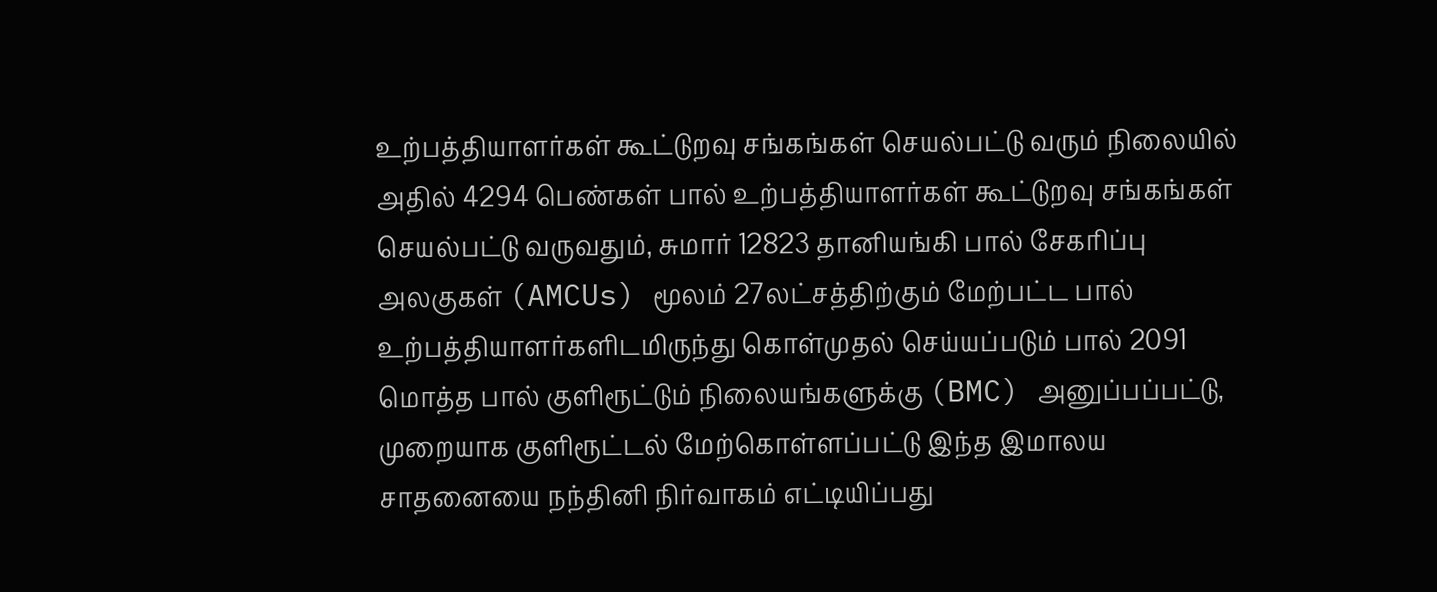உற்பத்தியாளர்கள் கூட்டுறவு சங்கங்கள் செயல்பட்டு வரும் நிலையில் அதில் 4294 பெண்கள் பால் உற்பத்தியாளர்கள் கூட்டுறவு சங்கங்கள் செயல்பட்டு வருவதும், சுமார் 12823 தானியங்கி பால் சேகரிப்பு அலகுகள் (AMCUs) மூலம் 27லட்சத்திற்கும் மேற்பட்ட பால் உற்பத்தியாளர்களிடமிருந்து கொள்முதல் செய்யப்படும் பால் 2091 மொத்த பால் குளிரூட்டும் நிலையங்களுக்கு (BMC) அனுப்பப்பட்டு, முறையாக குளிரூட்டல் மேற்கொள்ளப்பட்டு இந்த இமாலய சாதனையை நந்தினி நிர்வாகம் எட்டியிப்பது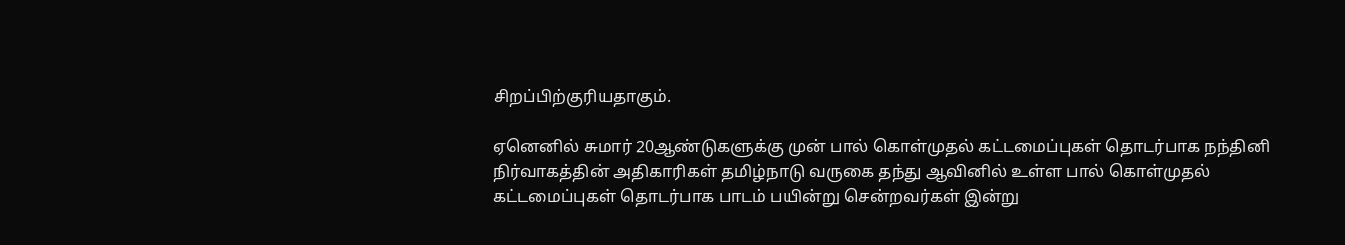சிறப்பிற்குரியதாகும்.

ஏனெனில் சுமார் 20ஆண்டுகளுக்கு முன் பால் கொள்முதல் கட்டமைப்புகள் தொடர்பாக நந்தினி நிர்வாகத்தின் அதிகாரிகள் தமிழ்நாடு வருகை தந்து ஆவினில் உள்ள பால் கொள்முதல் கட்டமைப்புகள் தொடர்பாக பாடம் பயின்று சென்றவர்கள் இன்று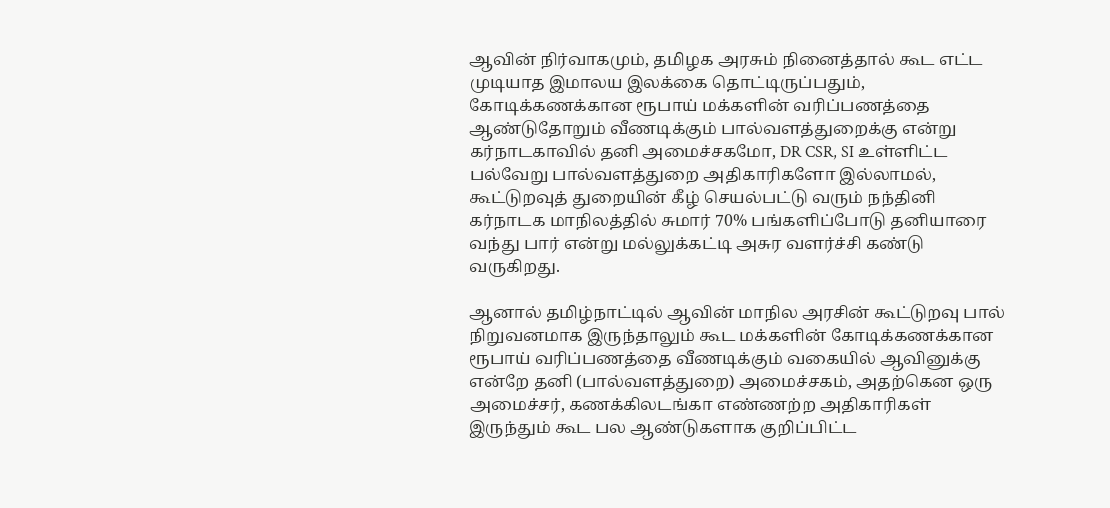ஆவின் நிர்வாகமும், தமிழக அரசும் நினைத்தால் கூட எட்ட முடியாத இமாலய இலக்கை தொட்டிருப்பதும், கோடிக்கணக்கான ரூபாய் மக்களின் வரிப்பணத்தை ஆண்டுதோறும் வீணடிக்கும் பால்வளத்துறைக்கு என்று கர்நாடகாவில் தனி அமைச்சகமோ, DR CSR, SI உள்ளிட்ட பல்வேறு பால்வளத்துறை அதிகாரிகளோ இல்லாமல், கூட்டுறவுத் துறையின் கீழ் செயல்பட்டு வரும் நந்தினி கர்நாடக மாநிலத்தில் சுமார் 70% பங்களிப்போடு தனியாரை வந்து பார் என்று மல்லுக்கட்டி அசுர வளர்ச்சி கண்டு வருகிறது.

ஆனால் தமிழ்நாட்டில் ஆவின் மாநில அரசின் கூட்டுறவு பால் நிறுவனமாக இருந்தாலும் கூட மக்களின் கோடிக்கணக்கான ரூபாய் வரிப்பணத்தை வீணடிக்கும் வகையில் ஆவினுக்கு என்றே தனி (பால்வளத்துறை) அமைச்சகம், அதற்கென ஒரு அமைச்சர், கணக்கிலடங்கா எண்ணற்ற அதிகாரிகள் இருந்தும் கூட பல ஆண்டுகளாக குறிப்பிட்ட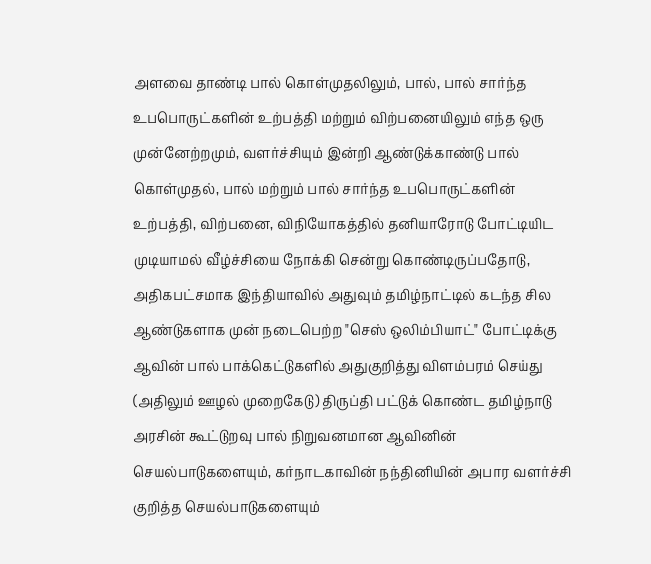அளவை தாண்டி பால் கொள்முதலிலும், பால், பால் சார்ந்த உபபொருட்களின் உற்பத்தி மற்றும் விற்பனையிலும் எந்த ஒரு முன்னேற்றமும், வளர்ச்சியும் இன்றி ஆண்டுக்காண்டு பால் கொள்முதல், பால் மற்றும் பால் சார்ந்த உபபொருட்களின் உற்பத்தி, விற்பனை, விநியோகத்தில் தனியாரோடு போட்டியிட முடியாமல் வீழ்ச்சியை நோக்கி சென்று கொண்டிருப்பதோடு, அதிகபட்சமாக இந்தியாவில் அதுவும் தமிழ்நாட்டில் கடந்த சில ஆண்டுகளாக முன் நடைபெற்ற "செஸ் ஒலிம்பியாட்" போட்டிக்கு ஆவின் பால் பாக்கெட்டுகளில் அதுகுறித்து விளம்பரம் செய்து (அதிலும் ஊழல் முறைகேடு) திருப்தி பட்டுக் கொண்ட தமிழ்நாடு அரசின் கூட்டுறவு பால் நிறுவனமான ஆவினின் செயல்பாடுகளையும், கர்நாடகாவின் நந்தினியின் அபார வளர்ச்சி குறித்த செயல்பாடுகளையும்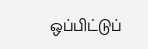ஒப்பிட்டுப்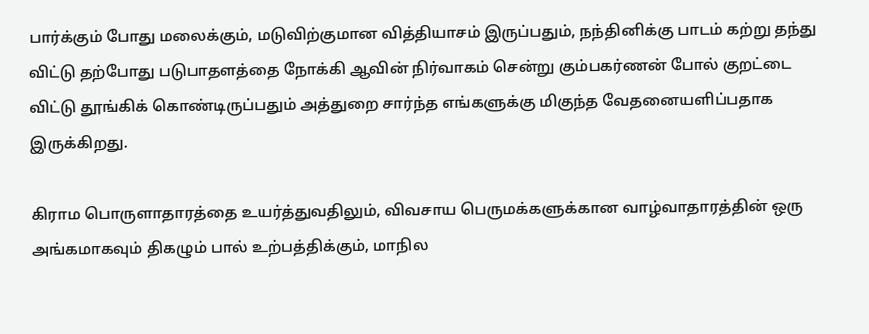பார்க்கும் போது மலைக்கும், மடுவிற்குமான வித்தியாசம் இருப்பதும், நந்தினிக்கு பாடம் கற்று தந்து விட்டு தற்போது படுபாதளத்தை நோக்கி ஆவின் நிர்வாகம் சென்று கும்பகர்ணன் போல் குறட்டை விட்டு தூங்கிக் கொண்டிருப்பதும் அத்துறை சார்ந்த எங்களுக்கு மிகுந்த வேதனையளிப்பதாக இருக்கிறது.

கிராம பொருளாதாரத்தை உயர்த்துவதிலும், விவசாய பெருமக்களுக்கான வாழ்வாதாரத்தின் ஒரு அங்கமாகவும் திகழும் பால் உற்பத்திக்கும், மாநில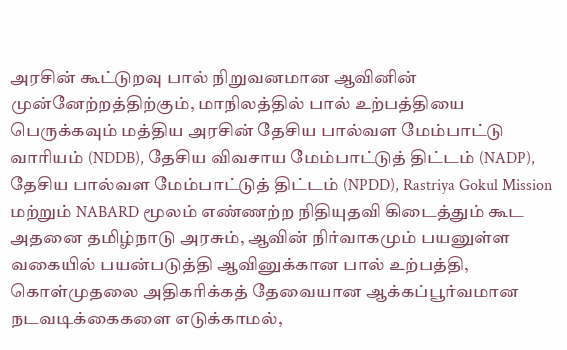அரசின் கூட்டுறவு பால் நிறுவனமான ஆவினின் முன்னேற்றத்திற்கும், மாநிலத்தில் பால் உற்பத்தியை பெருக்கவும் மத்திய அரசின் தேசிய பால்வள மேம்பாட்டு வாரியம் (NDDB), தேசிய விவசாய மேம்பாட்டுத் திட்டம் (NADP), தேசிய பால்வள மேம்பாட்டுத் திட்டம் (NPDD), Rastriya Gokul Mission மற்றும் NABARD மூலம் எண்ணற்ற நிதியுதவி கிடைத்தும் கூட அதனை தமிழ்நாடு அரசும், ஆவின் நிர்வாகமும் பயனுள்ள வகையில் பயன்படுத்தி ஆவினுக்கான பால் உற்பத்தி, கொள்முதலை அதிகரிக்கத் தேவையான ஆக்கப்பூர்வமான நடவடிக்கைகளை எடுக்காமல்,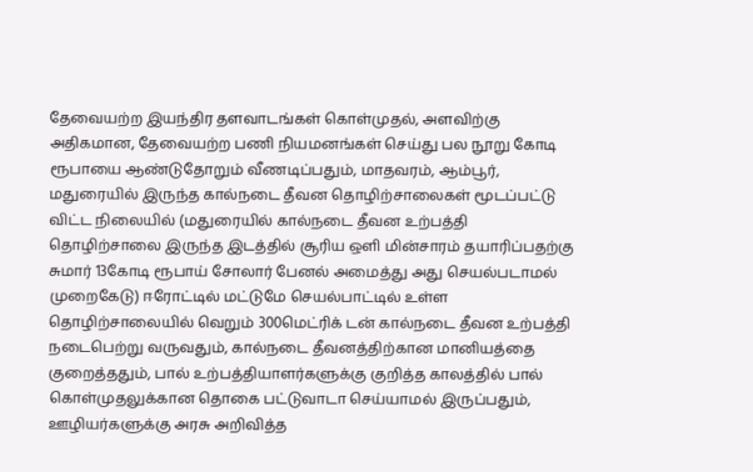தேவையற்ற இயந்திர தளவாடங்கள் கொள்முதல், அளவிற்கு அதிகமான, தேவையற்ற பணி நியமனங்கள் செய்து பல நூறு கோடி ரூபாயை ஆண்டுதோறும் வீணடிப்பதும், மாதவரம், ஆம்பூர், மதுரையில் இருந்த கால்நடை தீவன தொழிற்சாலைகள் மூடப்பட்டு விட்ட நிலையில் (மதுரையில் கால்நடை தீவன உற்பத்தி தொழிற்சாலை இருந்த இடத்தில் சூரிய ஒளி மின்சாரம் தயாரிப்பதற்கு சுமார் 13கோடி ரூபாய் சோலார் பேனல் அமைத்து அது செயல்படாமல் முறைகேடு) ஈரோட்டில் மட்டுமே செயல்பாட்டில் உள்ள தொழிற்சாலையில் வெறும் 300மெட்ரிக் டன் கால்நடை தீவன உற்பத்தி நடைபெற்று வருவதும், கால்நடை தீவனத்திற்கான மானியத்தை குறைத்ததும், பால் உற்பத்தியாளர்களுக்கு குறித்த காலத்தில் பால் கொள்முதலுக்கான தொகை பட்டுவாடா செய்யாமல் இருப்பதும், ஊழியர்களுக்கு அரசு அறிவித்த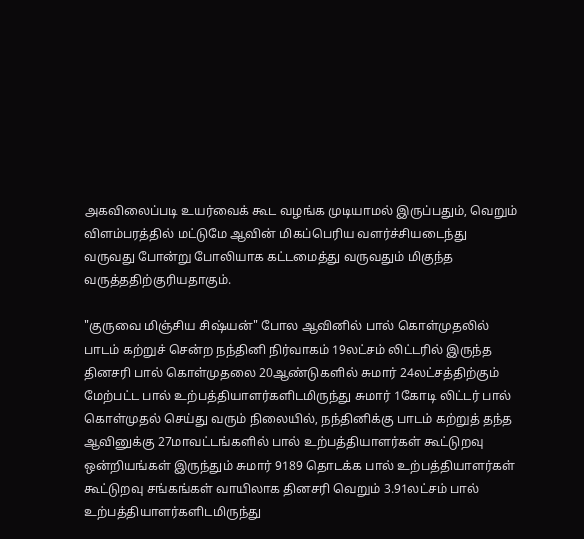அகவிலைப்படி உயர்வைக் கூட வழங்க முடியாமல் இருப்பதும், வெறும் விளம்பரத்தில் மட்டுமே ஆவின் மிகப்பெரிய வளர்ச்சியடைந்து வருவது போன்று போலியாக கட்டமைத்து வருவதும் மிகுந்த வருத்ததிற்குரியதாகும்.

"குருவை மிஞ்சிய சிஷ்யன்" போல ஆவினில் பால் கொள்முதலில் பாடம் கற்றுச் சென்ற நந்தினி நிர்வாகம் 19லட்சம் லிட்டரில் இருந்த தினசரி பால் கொள்முதலை 20ஆண்டுகளில் சுமார் 24லட்சத்திற்கும் மேற்பட்ட பால் உற்பத்தியாளர்களிடமிருந்து சுமார் 1கோடி லிட்டர் பால் கொள்முதல் செய்து வரும் நிலையில், நந்தினிக்கு பாடம் கற்றுத் தந்த ஆவினுக்கு 27மாவட்டங்களில் பால் உற்பத்தியாளர்கள் கூட்டுறவு ஒன்றியங்கள் இருந்தும் சுமார் 9189 தொடக்க பால் உற்பத்தியாளர்கள் கூட்டுறவு சங்கங்கள் வாயிலாக தினசரி வெறும் 3.91லட்சம் பால் உற்பத்தியாளர்களிடமிருந்து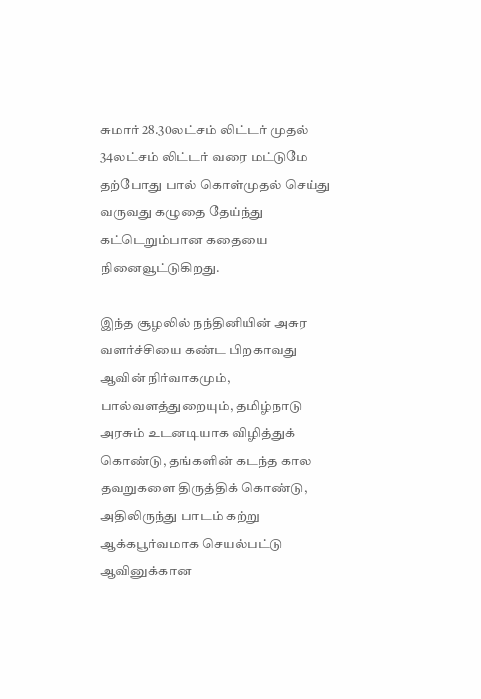சுமார் 28.30லட்சம் லிட்டர் முதல் 34லட்சம் லிட்டர் வரை மட்டுமே தற்போது பால் கொள்முதல் செய்து வருவது கழுதை தேய்ந்து கட்டெறும்பான கதையை நினைவூட்டுகிறது.

இந்த சூழலில் நந்தினியின் அசுர வளர்ச்சியை கண்ட பிறகாவது ஆவின் நிர்வாகமும், பால்வளத்துறையும், தமிழ்நாடு அரசும் உடனடியாக விழித்துக் கொண்டு, தங்களின் கடந்த கால தவறுகளை திருத்திக் கொண்டு, அதிலிருந்து பாடம் கற்று ஆக்கபூர்வமாக செயல்பட்டு ஆவினுக்கான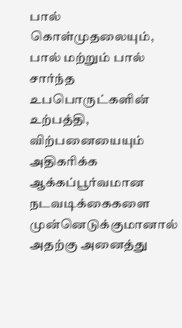பால் கொள்முதலையும், பால் மற்றும் பால் சார்ந்த உபபொருட்களின் உற்பத்தி, விற்பனையையும் அதிகரிக்க ஆக்கப்பூர்வமான நடவடிக்கைகளை முன்னெடுக்குமானால் அதற்கு அனைத்து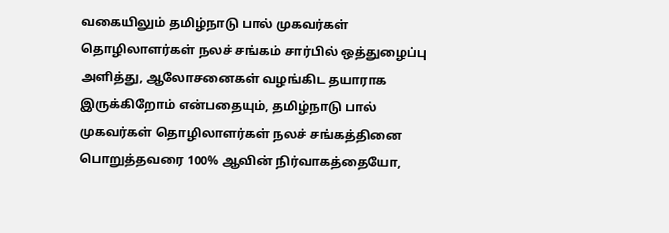வகையிலும் தமிழ்நாடு பால் முகவர்கள் தொழிலாளர்கள் நலச் சங்கம் சார்பில் ஒத்துழைப்பு அளித்து, ஆலோசனைகள் வழங்கிட தயாராக இருக்கிறோம் என்பதையும், தமிழ்நாடு பால் முகவர்கள் தொழிலாளர்கள் நலச் சங்கத்தினை பொறுத்தவரை 100% ஆவின் நிர்வாகத்தையோ,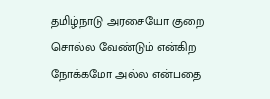தமிழ்நாடு அரசையோ குறை சொல்ல வேண்டும் என்கிற நோக்கமோ அல்ல என்பதை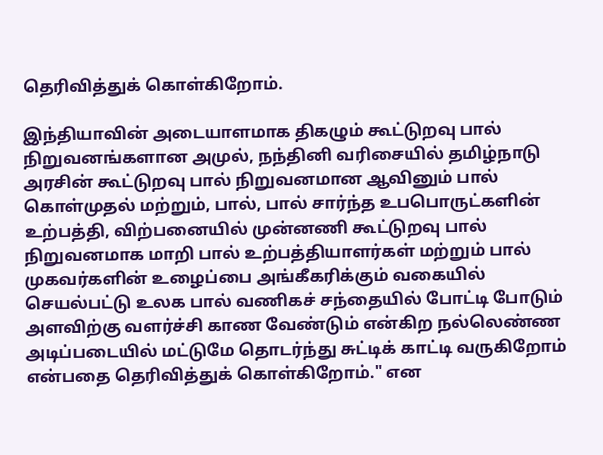தெரிவித்துக் கொள்கிறோம்.

இந்தியாவின் அடையாளமாக திகழும் கூட்டுறவு பால் நிறுவனங்களான அமுல், நந்தினி வரிசையில் தமிழ்நாடு அரசின் கூட்டுறவு பால் நிறுவனமான ஆவினும் பால் கொள்முதல் மற்றும், பால், பால் சார்ந்த உபபொருட்களின் உற்பத்தி, விற்பனையில் முன்னணி கூட்டுறவு பால் நிறுவனமாக மாறி பால் உற்பத்தியாளர்கள் மற்றும் பால் முகவர்களின் உழைப்பை அங்கீகரிக்கும் வகையில் செயல்பட்டு உலக பால் வணிகச் சந்தையில் போட்டி போடும் அளவிற்கு வளர்ச்சி காண வேண்டும் என்கிற நல்லெண்ண அடிப்படையில் மட்டுமே தொடர்ந்து சுட்டிக் காட்டி வருகிறோம் என்பதை தெரிவித்துக் கொள்கிறோம்." என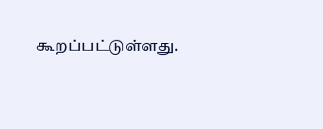கூறப்பட்டுள்ளது.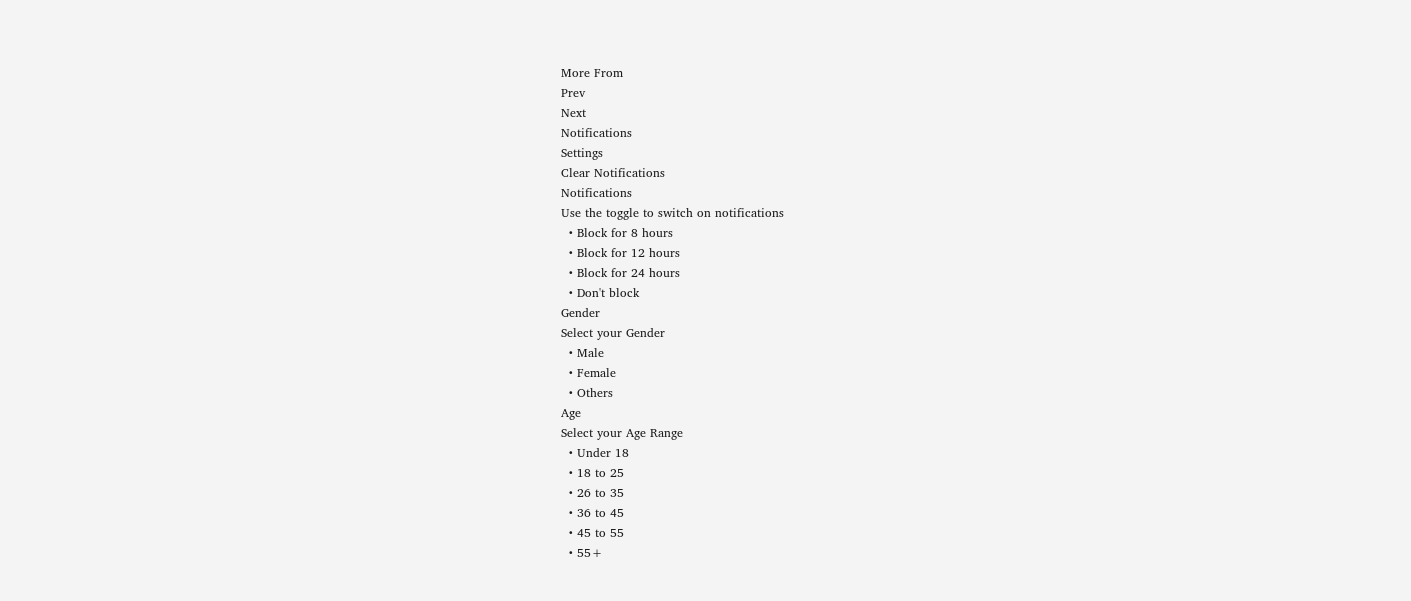More From
Prev
Next
Notifications
Settings
Clear Notifications
Notifications
Use the toggle to switch on notifications
  • Block for 8 hours
  • Block for 12 hours
  • Block for 24 hours
  • Don't block
Gender
Select your Gender
  • Male
  • Female
  • Others
Age
Select your Age Range
  • Under 18
  • 18 to 25
  • 26 to 35
  • 36 to 45
  • 45 to 55
  • 55+